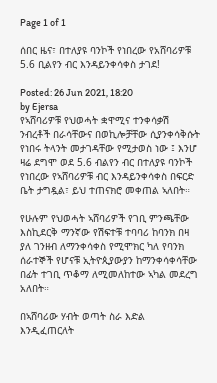Page 1 of 1

ሰበር ዜና፣ በተለያዩ ባንኮች የነበረው የአሸባሪዎቹ 5.6 ቢልየን ብር እንዳይንቀሳቀስ ታገደ!

Posted: 26 Jun 2021, 18:20
by Ejersa
የኣሸባሪዎቹ የህወሓት ቋዋሚና ተንቀሳቃሽ ንብረቶች በራሳቸውና በወኪሎቻቸው ሲያንቀሳቅሱት የነበሩ ትላንት መታገዳቸው የሚታወስ ነው ፤ እንሆ ዛሬ ደግሞ ወደ 5.6 ብልየን ብር በተለያዩ ባንኮች የነበረው የኣሸባሪዎቹ ብር እንዳይንቀሳቀስ በፍርድ ቤት ታግዷል፣ ይህ ተጠናክሮ መቀጠል ኣለበት።

የሁሉም የህወሓት ኣሸባሪዎች የገቢ ምንጫቸው እስኪደርቅ ማንኛው የሽፍተቹ ተባባሪ ከባንክ በዛ ያለ ገንዘብ ለማንቀሳቀስ የሚሞክር ካለ የባንክ ሰራተኞች የሆናቹ ኢትዮጲያውያን ከማንቀሳቀሳቸው በፊት ተገቢ ጥቆማ ለሚመለከተው ኣካል መደረግ አለበት።

በኣሸባሪው ሃብት ወጣት ስራ እድል እንዲፈጠርለት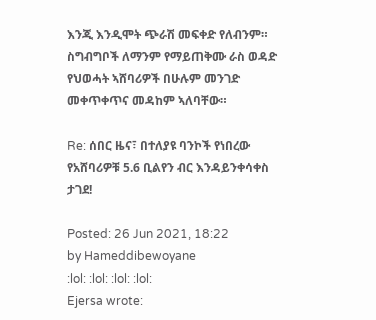እንጂ እንዲሞት ጭራሽ መፍቀድ የለብንም። ስግብግቦች ለማንም የማይጠቅሙ ራስ ወዳድ የህወሓት ኣሸባሪዎች በሁሉም መንገድ መቀጥቀጥና መዳከም ኣለባቸው።

Re: ሰበር ዜና፣ በተለያዩ ባንኮች የነበረው የአሸባሪዎቹ 5.6 ቢልየን ብር እንዳይንቀሳቀስ ታገደ!

Posted: 26 Jun 2021, 18:22
by Hameddibewoyane
:lol: :lol: :lol: :lol:
Ejersa wrote: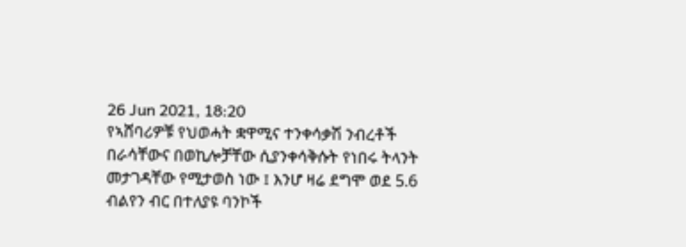26 Jun 2021, 18:20
የኣሸባሪዎቹ የህወሓት ቋዋሚና ተንቀሳቃሽ ንብረቶች በራሳቸውና በወኪሎቻቸው ሲያንቀሳቅሱት የነበሩ ትላንት መታገዳቸው የሚታወስ ነው ፤ እንሆ ዛሬ ደግሞ ወደ 5.6 ብልየን ብር በተለያዩ ባንኮች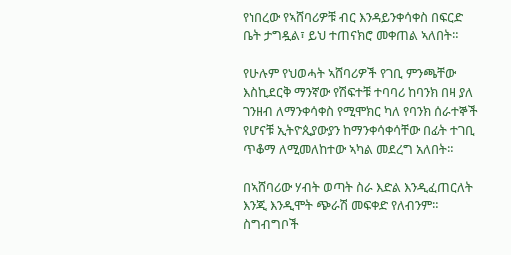የነበረው የኣሸባሪዎቹ ብር እንዳይንቀሳቀስ በፍርድ ቤት ታግዷል፣ ይህ ተጠናክሮ መቀጠል ኣለበት።

የሁሉም የህወሓት ኣሸባሪዎች የገቢ ምንጫቸው እስኪደርቅ ማንኛው የሽፍተቹ ተባባሪ ከባንክ በዛ ያለ ገንዘብ ለማንቀሳቀስ የሚሞክር ካለ የባንክ ሰራተኞች የሆናቹ ኢትዮጲያውያን ከማንቀሳቀሳቸው በፊት ተገቢ ጥቆማ ለሚመለከተው ኣካል መደረግ አለበት።

በኣሸባሪው ሃብት ወጣት ስራ እድል እንዲፈጠርለት እንጂ እንዲሞት ጭራሽ መፍቀድ የለብንም። ስግብግቦች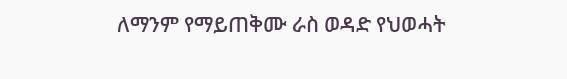ለማንም የማይጠቅሙ ራስ ወዳድ የህወሓት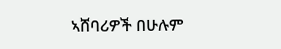ኣሸባሪዎች በሁሉም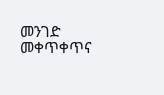መንገድ መቀጥቀጥና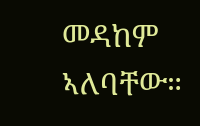መዳከም ኣለባቸው።